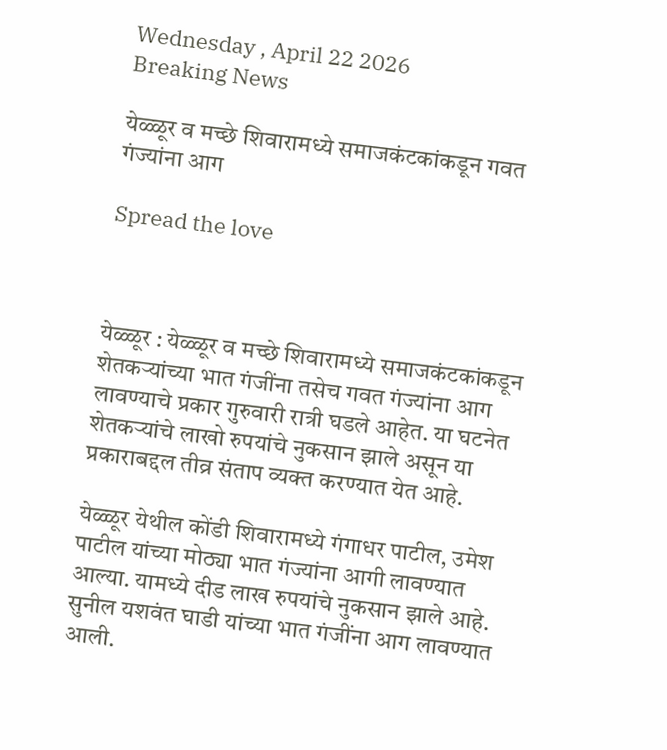Wednesday , April 22 2026
Breaking News

येळ्ळूर व मच्छे शिवारामध्ये समाजकंटकांकडून गवत गंज्यांना आग

Spread the love



येळ्ळूर : येळ्ळूर व मच्छे शिवारामध्ये समाजकंटकांकडून शेतकऱ्यांच्या भात गंजींना तसेच गवत गंज्यांना आग लावण्याचे प्रकार गुरुवारी रात्री घडले आहेत. या घटनेत शेतकऱ्यांचे लाखो रुपयांचे नुकसान झाले असून या प्रकाराबद्दल तीव्र संताप व्यक्त करण्यात येत आहे.

येळ्ळूर येथील कोंडी शिवारामध्ये गंगाधर पाटील, उमेश पाटील यांच्या मोठ्या भात गंज्यांना आगी लावण्यात आल्या. यामध्ये दीड लाख रुपयांचे नुकसान झाले आहे. सुनील यशवंत घाडी यांच्या भात गंजींना आग लावण्यात आली.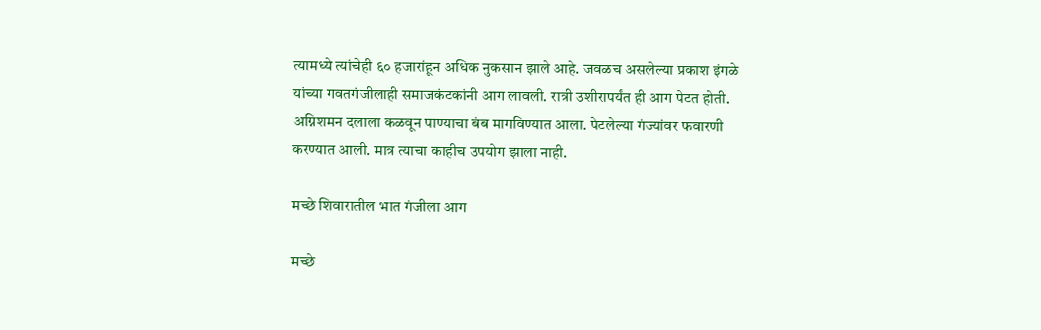त्यामध्ये त्यांचेही ६० हजारांहून अधिक नुकसान झाले आहे. जवळच असलेल्या प्रकाश इंगळे यांच्या गवतगंजीलाही समाजकंटकांनी आग लावली. रात्री उशीरापर्यंत ही आग पेटत होती. अग्निशमन दलाला कळवून पाण्याचा बंब मागविण्यात आला. पेटलेल्या गंज्यांवर फवारणी करण्यात आली. मात्र त्याचा काहीच उपयोग झाला नाही.

मच्छे शिवारातील भात गंजीला आग

मच्छे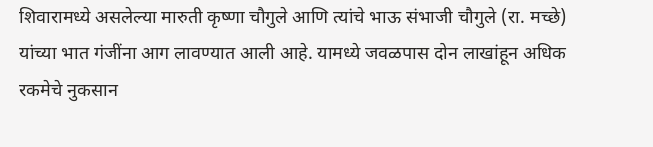शिवारामध्ये असलेल्या मारुती कृष्णा चौगुले आणि त्यांचे भाऊ संभाजी चौगुले (रा. मच्छे) यांच्या भात गंजींना आग लावण्यात आली आहे. यामध्ये जवळपास दोन लाखांहून अधिक रकमेचे नुकसान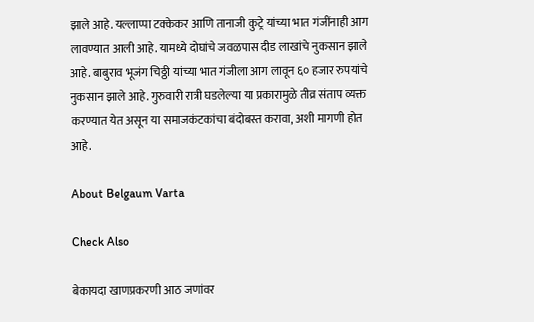झाले आहे. यल्लाप्पा टक्केकर आणि तानाजी कुट्रे यांच्या भात गंजींनाही आग लावण्यात आली आहे. यामध्ये दोघांचे जवळपास दीड लाखांचे नुकसान झाले आहे. बाबुराव भूजंग चिठ्ठी यांच्या भात गंजीला आग लावून ६० हजार रुपयांचे नुकसान झाले आहे. गुरुवारी रात्री घडलेल्या या प्रकारामुळे तीव्र संताप व्यक्त करण्यात येत असून या समाजकंटकांचा बंदोबस्त करावा, अशी मागणी होत आहे.

About Belgaum Varta

Check Also

बेकायदा खाणप्रकरणी आठ जणांवर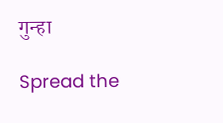गुन्हा

Spread the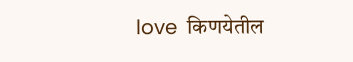love  किणयेतील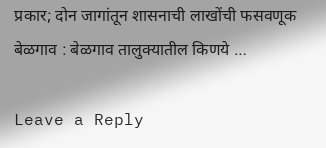प्रकार; दोन जागांतून शासनाची लाखोंची फसवणूक बेळगाव : बेळगाव तालुक्यातील किणये …

Leave a Reply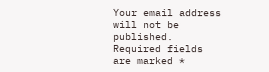Your email address will not be published. Required fields are marked *